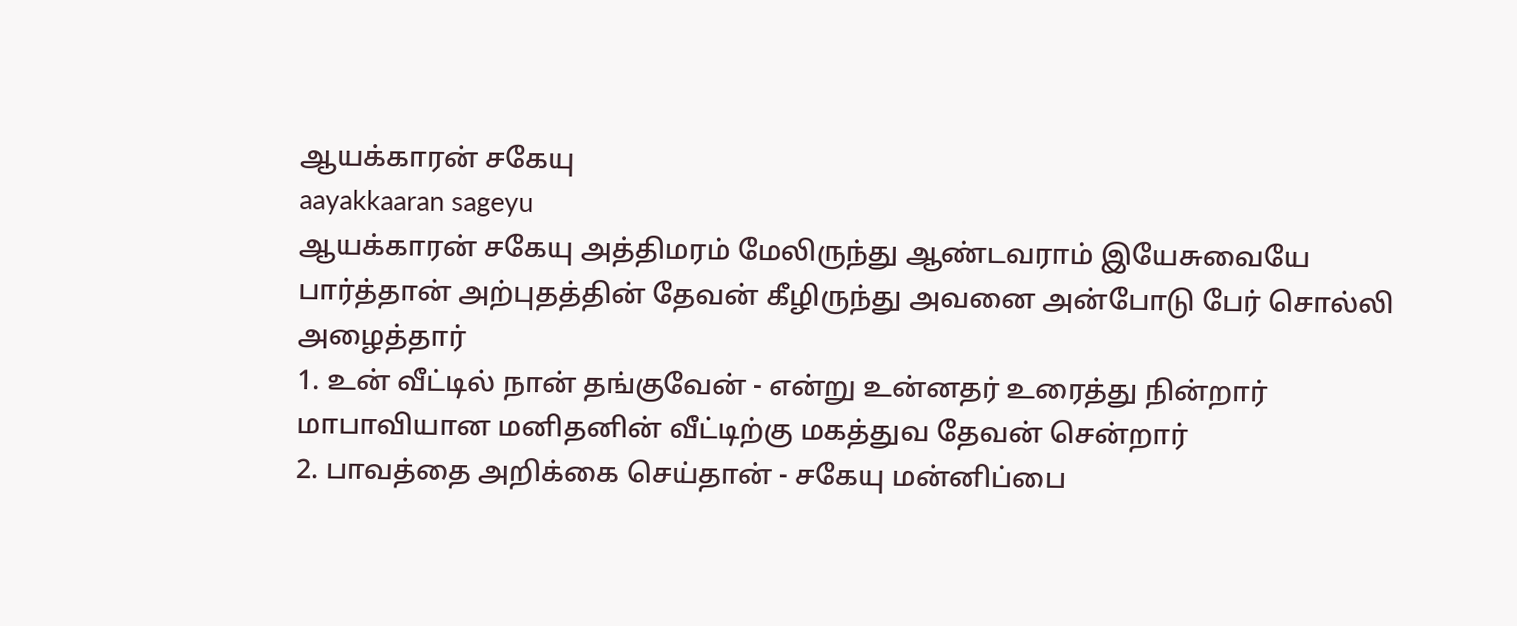ஆயக்காரன் சகேயு
aayakkaaran sageyu
ஆயக்காரன் சகேயு அத்திமரம் மேலிருந்து ஆண்டவராம் இயேசுவையே பார்த்தான் அற்புதத்தின் தேவன் கீழிருந்து அவனை அன்போடு பேர் சொல்லி அழைத்தார்
1. உன் வீட்டில் நான் தங்குவேன் - என்று உன்னதர் உரைத்து நின்றார் மாபாவியான மனிதனின் வீட்டிற்கு மகத்துவ தேவன் சென்றார்
2. பாவத்தை அறிக்கை செய்தான் - சகேயு மன்னிப்பை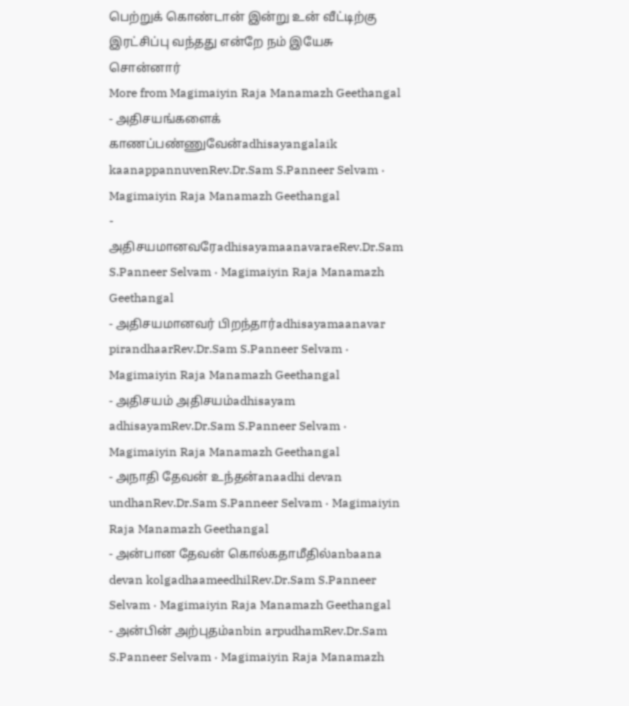பெற்றுக் கொண்டான் இன்று உன் வீட்டிற்கு இரட்சிப்பு வந்தது என்றே நம் இயேசு சொன்னார்
More from Magimaiyin Raja Manamazh Geethangal
- அதிசயங்களைக் காணப்பண்ணுவேன்adhisayangalaik kaanappannuvenRev.Dr.Sam S.Panneer Selvam · Magimaiyin Raja Manamazh Geethangal
- அதிசயமானவரேadhisayamaanavaraeRev.Dr.Sam S.Panneer Selvam · Magimaiyin Raja Manamazh Geethangal
- அதிசயமானவர் பிறந்தார்adhisayamaanavar pirandhaarRev.Dr.Sam S.Panneer Selvam · Magimaiyin Raja Manamazh Geethangal
- அதிசயம் அதிசயம்adhisayam adhisayamRev.Dr.Sam S.Panneer Selvam · Magimaiyin Raja Manamazh Geethangal
- அநாதி தேவன் உந்தன்anaadhi devan undhanRev.Dr.Sam S.Panneer Selvam · Magimaiyin Raja Manamazh Geethangal
- அன்பான தேவன் கொல்கதாமீதில்anbaana devan kolgadhaameedhilRev.Dr.Sam S.Panneer Selvam · Magimaiyin Raja Manamazh Geethangal
- அன்பின் அற்புதம்anbin arpudhamRev.Dr.Sam S.Panneer Selvam · Magimaiyin Raja Manamazh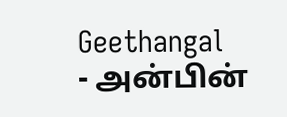Geethangal
- அன்பின்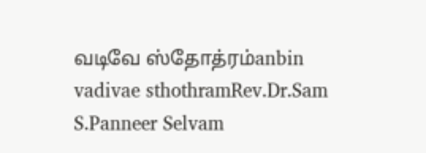வடிவே ஸ்தோத்ரம்anbin vadivae sthothramRev.Dr.Sam S.Panneer Selvam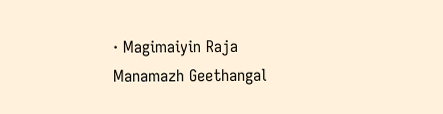· Magimaiyin Raja Manamazh Geethangal